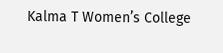Kalma T Women’s College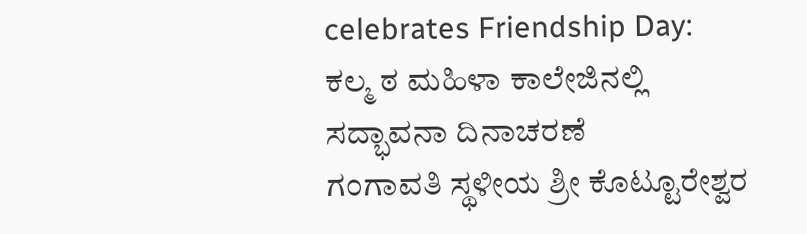celebrates Friendship Day:
ಕಲ್ಮ ಠ ಮಹಿಳಾ ಕಾಲೇಜಿನಲ್ಲಿ ಸದ್ಭಾವನಾ ದಿನಾಚರಣೆ
ಗಂಗಾವತಿ ಸ್ಥಳೀಯ ಶ್ರೀ ಕೊಟ್ಟೂರೇಶ್ವರ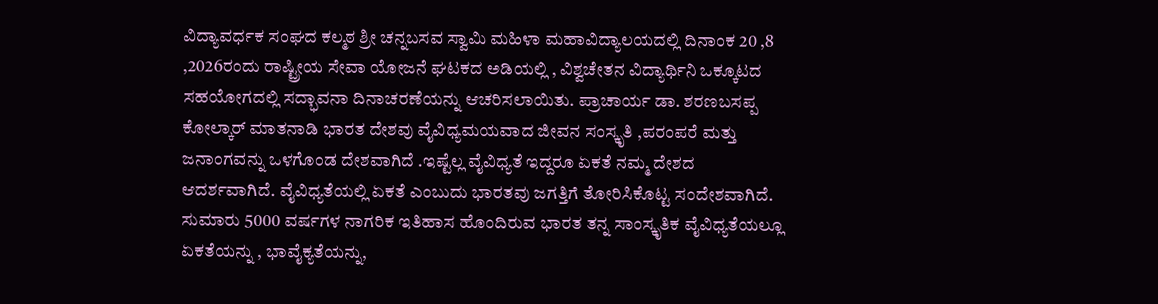ವಿದ್ಯಾವರ್ಧಕ ಸಂಘದ ಕಲ್ಮಠ ಶ್ರೀ ಚನ್ನಬಸವ ಸ್ವಾಮಿ ಮಹಿಳಾ ಮಹಾವಿದ್ಯಾಲಯದಲ್ಲಿ ದಿನಾಂಕ 20 ,8 ,2026ರಂದು ರಾಷ್ಟ್ರೀಯ ಸೇವಾ ಯೋಜನೆ ಘಟಕದ ಅಡಿಯಲ್ಲಿ , ವಿಶ್ವಚೇತನ ವಿದ್ಯಾರ್ಥಿನಿ ಒಕ್ಕೂಟದ ಸಹಯೋಗದಲ್ಲಿ ಸದ್ಭಾವನಾ ದಿನಾಚರಣೆಯನ್ನು ಆಚರಿಸಲಾಯಿತು. ಪ್ರಾಚಾರ್ಯ ಡಾ. ಶರಣಬಸಪ್ಪ ಕೋಲ್ಕಾರ್ ಮಾತನಾಡಿ ಭಾರತ ದೇಶವು ವೈವಿಧ್ಯಮಯವಾದ ಜೀವನ ಸಂಸ್ಕೃತಿ ,ಪರಂಪರೆ ಮತ್ತು ಜನಾಂಗವನ್ನು ಒಳಗೊಂಡ ದೇಶವಾಗಿದೆ .ಇಷ್ಟೆಲ್ಲ ವೈವಿಧ್ಯತೆ ಇದ್ದರೂ ಏಕತೆ ನಮ್ಮ ದೇಶದ ಆದರ್ಶವಾಗಿದೆ. ವೈವಿಧ್ಯತೆಯಲ್ಲಿ ಏಕತೆ ಎಂಬುದು ಭಾರತವು ಜಗತ್ತಿಗೆ ತೋರಿಸಿಕೊಟ್ಟ ಸಂದೇಶವಾಗಿದೆ. ಸುಮಾರು 5000 ವರ್ಷಗಳ ನಾಗರಿಕ ಇತಿಹಾಸ ಹೊಂದಿರುವ ಭಾರತ ತನ್ನ ಸಾಂಸ್ಕೃತಿಕ ವೈವಿಧ್ಯತೆಯಲ್ಲೂ ಏಕತೆಯನ್ನು , ಭಾವೈಕ್ಯತೆಯನ್ನು,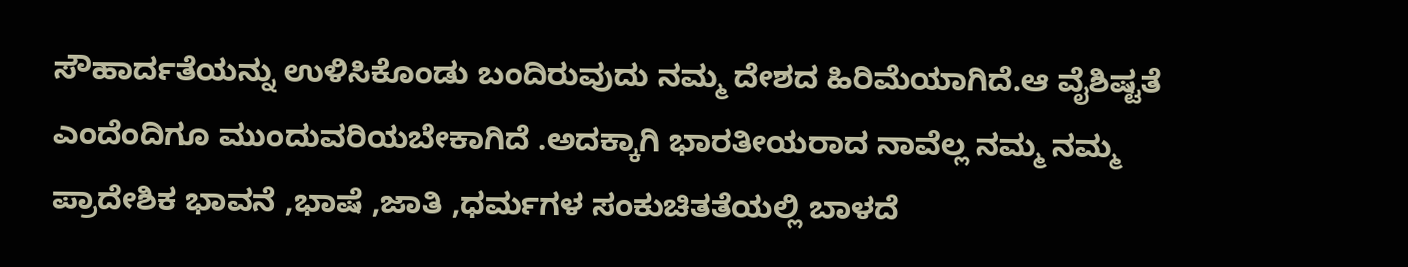ಸೌಹಾರ್ದತೆಯನ್ನು ಉಳಿಸಿಕೊಂಡು ಬಂದಿರುವುದು ನಮ್ಮ ದೇಶದ ಹಿರಿಮೆಯಾಗಿದೆ.ಆ ವೈಶಿಷ್ಟತೆ ಎಂದೆಂದಿಗೂ ಮುಂದುವರಿಯಬೇಕಾಗಿದೆ .ಅದಕ್ಕಾಗಿ ಭಾರತೀಯರಾದ ನಾವೆಲ್ಲ ನಮ್ಮ ನಮ್ಮ ಪ್ರಾದೇಶಿಕ ಭಾವನೆ ,ಭಾಷೆ ,ಜಾತಿ ,ಧರ್ಮಗಳ ಸಂಕುಚಿತತೆಯಲ್ಲಿ ಬಾಳದೆ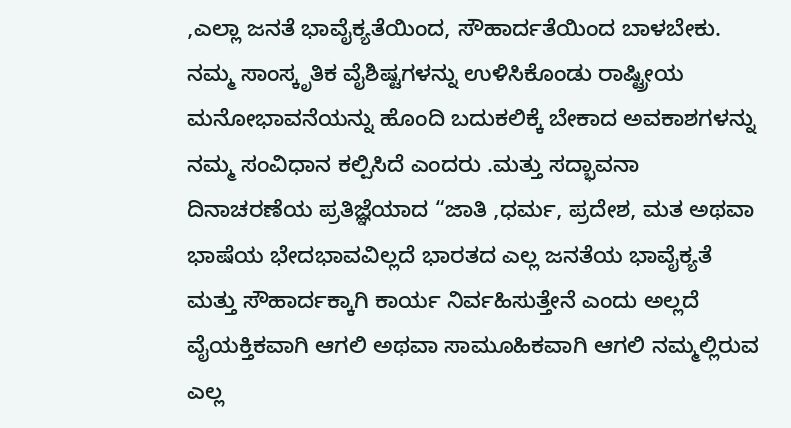,ಎಲ್ಲಾ ಜನತೆ ಭಾವೈಕ್ಯತೆಯಿಂದ, ಸೌಹಾರ್ದತೆಯಿಂದ ಬಾಳಬೇಕು. ನಮ್ಮ ಸಾಂಸ್ಕೃತಿಕ ವೈಶಿಷ್ಟಗಳನ್ನು ಉಳಿಸಿಕೊಂಡು ರಾಷ್ಟ್ರೀಯ ಮನೋಭಾವನೆಯನ್ನು ಹೊಂದಿ ಬದುಕಲಿಕ್ಕೆ ಬೇಕಾದ ಅವಕಾಶಗಳನ್ನು ನಮ್ಮ ಸಂವಿಧಾನ ಕಲ್ಪಿಸಿದೆ ಎಂದರು .ಮತ್ತು ಸದ್ಭಾವನಾ ದಿನಾಚರಣೆಯ ಪ್ರತಿಜ್ಞೆಯಾದ “ಜಾತಿ ,ಧರ್ಮ, ಪ್ರದೇಶ, ಮತ ಅಥವಾ ಭಾಷೆಯ ಭೇದಭಾವವಿಲ್ಲದೆ ಭಾರತದ ಎಲ್ಲ ಜನತೆಯ ಭಾವೈಕ್ಯತೆ ಮತ್ತು ಸೌಹಾರ್ದಕ್ಕಾಗಿ ಕಾರ್ಯ ನಿರ್ವಹಿಸುತ್ತೇನೆ ಎಂದು ಅಲ್ಲದೆ ವೈಯಕ್ತಿಕವಾಗಿ ಆಗಲಿ ಅಥವಾ ಸಾಮೂಹಿಕವಾಗಿ ಆಗಲಿ ನಮ್ಮಲ್ಲಿರುವ ಎಲ್ಲ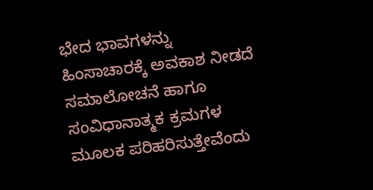ಭೇದ ಭಾವಗಳನ್ನು ಹಿಂಸಾಚಾರಕ್ಕೆ ಅವಕಾಶ ನೀಡದೆ ಸಮಾಲೋಚನೆ ಹಾಗೂ ಸಂವಿಧಾನಾತ್ಮಕ ಕ್ರಮಗಳ ಮೂಲಕ ಪರಿಹರಿಸುತ್ತೇವೆಂದು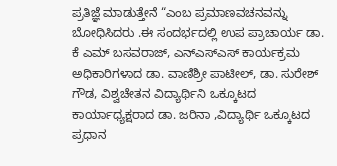ಪ್ರತಿಜ್ಞೆ ಮಾಡುತ್ತೇನೆ “ಎಂಬ ಪ್ರಮಾಣವಚನವನ್ನು ಬೋಧಿಸಿದರು .ಈ ಸಂದರ್ಭದಲ್ಲಿ ಉಪ ಪ್ರಾಚಾರ್ಯ ಡಾ. ಕೆ ಎಮ್ ಬಸವರಾಜ್, ಎನ್ಎಸ್ಎಸ್ ಕಾರ್ಯಕ್ರಮ ಅಧಿಕಾರಿಗಳಾದ ಡಾ. ವಾಣಿಶ್ರೀ ಪಾಟೀಲ್, ಡಾ. ಸುರೇಶ್ ಗೌಡ, ವಿಶ್ವಚೇತನ ವಿದ್ಯಾರ್ಥಿನಿ ಒಕ್ಕೂಟದ ಕಾರ್ಯಾಧ್ಯಕ್ಷರಾದ ಡಾ. ಜರಿನಾ ,ವಿದ್ಯಾರ್ಥಿ ಒಕ್ಕೂಟದ ಪ್ರಧಾನ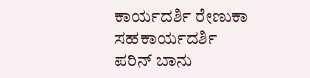ಕಾರ್ಯದರ್ಶಿ ರೇಣುಕಾ ಸಹಕಾರ್ಯದರ್ಶಿ ಪರಿನ್ ಬಾನು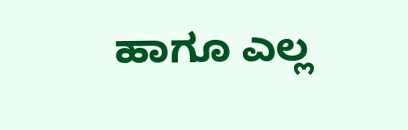ಹಾಗೂ ಎಲ್ಲ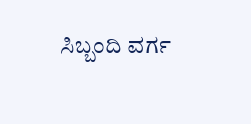ಸಿಬ್ಬಂದಿ ವರ್ಗ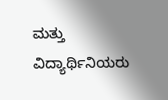ಮತ್ತು ವಿದ್ಯಾರ್ಥಿನಿಯರು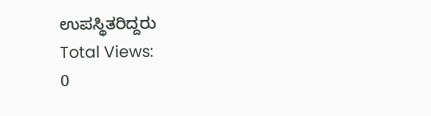ಉಪಸ್ಥಿತರಿದ್ದರು
Total Views:
0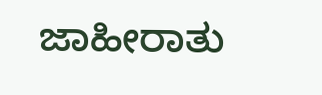ಜಾಹೀರಾತು